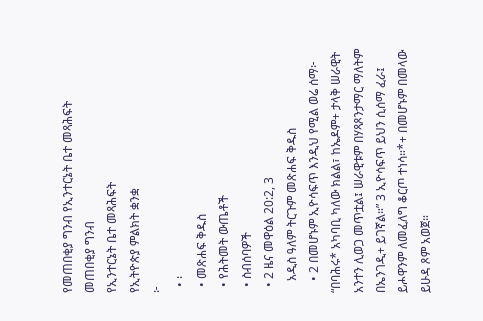የመጠበቂያ ግንብ የኢንተርኔት ቤተ መጻሕፍት
መጠበቂያ ግንብ
የኢንተርኔት ቤተ መጻሕፍት
የኢትዮጵያ ምልክት ቋንቋ
፦
  • ፡
  • መጽሐፍ ቅዱስ
  • የሕትመት ውጤቶች
  • ስብሰባዎች
  • 2 ዜና መዋዕል 20:2, 3
    አዲስ ዓለም ትርጉም መጽሐፍ ቅዱስ
    • 2 በመሆኑም ኢዮሳፍጥ እንዲህ የሚል ወሬ ሰማ፦ “በባሕሩ* አካባቢ ካለው ክልል፣ ከኤዶም+ ታላቅ ሠራዊት አንተን ሊወጋ መጥቷል፤ ሠራዊቱም በሃጻጾንታማር ማለትም በኤንገዲ+ ይገኛል።” 3 ኢዮሳፍጥ ይህን ሲሰማ ፈራ፤ ይሖዋንም ለመፈለግ ቆርጦ ተነሳ።*+ በመሆኑም በመላው ይሁዳ ጾም አወጀ።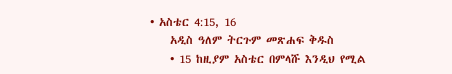• አስቴር 4:15, 16
    አዲስ ዓለም ትርጉም መጽሐፍ ቅዱስ
    • 15 ከዚያም አስቴር በምላሹ እንዲህ የሚል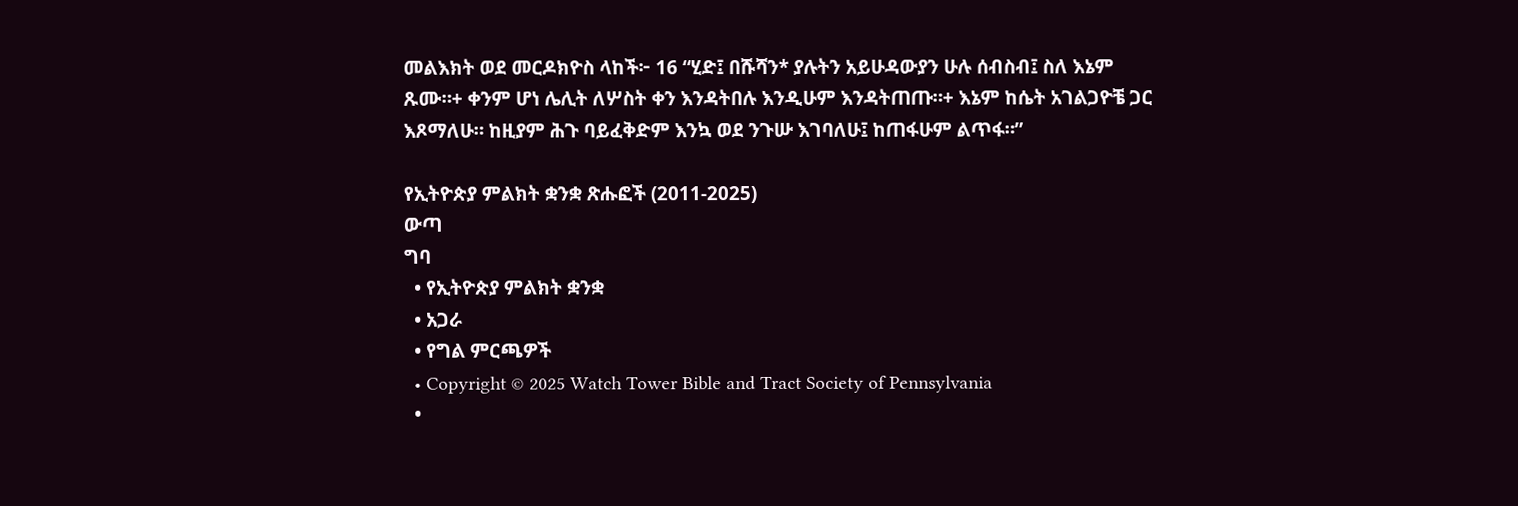መልእክት ወደ መርዶክዮስ ላከች፦ 16 “ሂድ፤ በሹሻን* ያሉትን አይሁዳውያን ሁሉ ሰብስብ፤ ስለ እኔም ጹሙ።+ ቀንም ሆነ ሌሊት ለሦስት ቀን እንዳትበሉ እንዲሁም እንዳትጠጡ።+ እኔም ከሴት አገልጋዮቼ ጋር እጾማለሁ። ከዚያም ሕጉ ባይፈቅድም እንኳ ወደ ንጉሡ እገባለሁ፤ ከጠፋሁም ልጥፋ።”

የኢትዮጵያ ምልክት ቋንቋ ጽሑፎች (2011-2025)
ውጣ
ግባ
  • የኢትዮጵያ ምልክት ቋንቋ
  • አጋራ
  • የግል ምርጫዎች
  • Copyright © 2025 Watch Tower Bible and Tract Society of Pennsylvania
  •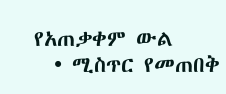የአጠቃቀም ውል
  • ሚስጥር የመጠበቅ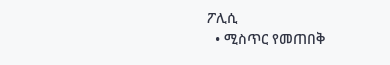ፖሊሲ
  • ሚስጥር የመጠበቅ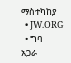ማስተካከያ
  • JW.ORG
  • ግባ
አጋራ